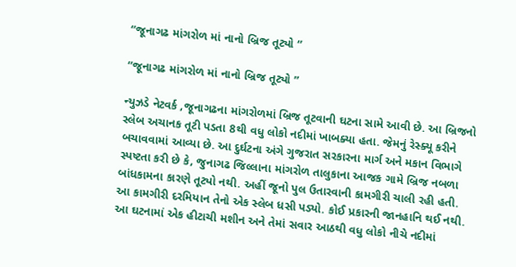“જૂનાગઢ માંગરોળ માં નાનો બ્રિજ તૂટ્યો “

“જૂનાગઢ માંગરોળ માં નાનો બ્રિજ તૂટ્યો ”

ન્યુઝડે નેટવર્ક ,જૂનાગઢના માંગરોળમાં બ્રિજ તૂટવાની ઘટના સામે આવી છે. આ બ્રિજનો સ્લેબ અચાનક તૂટી પડતા 8થી વધુ લોકો નદીમાં ખાબક્યા હતા. જેમનું રેસ્ક્યૂ કરીને બચાવવામાં આવ્યા છે. આ દુર્ઘટના અંગે ગુજરાત સરકારના માર્ગ અને મકાન વિભાગે સ્પષ્ટતા કરી છે કે, જુનાગઢ જિલ્લાના માંગરોળ તાલુકાના આજક ગામે બ્રિજ નબળા બાંધકામના કારણે તૂટ્યો નથી. અહીં જૂનો પુલ ઉતારવાની કામગીરી ચાલી રહી હતી. આ કામગીરી દરમિયાન તેનો એક સ્લેબ ધસી પડ્યો. કોઈ પ્રકારની જાનહાનિ થઈ નથી. આ ઘટનામાં એક હીટાચી મશીન અને તેમાં સવાર આઠથી વધુ લોકો નીચે નદીમાં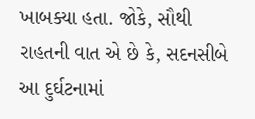ખાબક્યા હતા. જોકે, સૌથી રાહતની વાત એ છે કે, સદનસીબે આ દુર્ઘટનામાં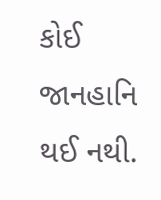કોઈ જાનહાનિ થઈ નથી.